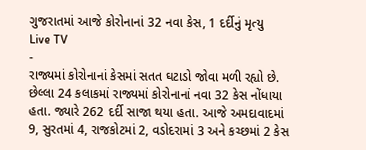ગુજરાતમાં આજે કોરોનાનાં 32 નવા કેસ, 1 દર્દીનું મૃત્યુ
Live TV
-
રાજ્યમાં કોરોનાનાં કેસમાં સતત ઘટાડો જોવા મળી રહ્યો છે. છેલ્લા 24 કલાકમાં રાજ્યમાં કોરોનાનાં નવા 32 કેસ નોંધાયા હતા. જ્યારે 262 દર્દી સાજા થયા હતા. આજે અમદાવાદમાં 9, સુરતમાં 4, રાજકોટમાં 2, વડોદરામાં 3 અને કચ્છમાં 2 કેસ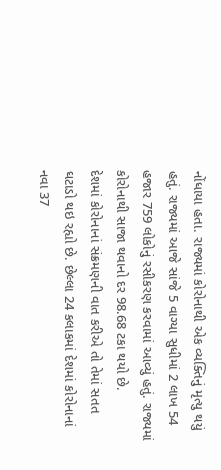નોંધાયા હતા. રાજ્યમાં કોરોનાથી એક વ્યક્તિનું મૃત્યુ થયું હતું. રાજ્યમાં આજે સાંજે 5 વાગ્યા સુધીમાં 2 લાખ 54 હજાર 759 લોકોનું રસીકરણ કરવામાં આવ્યું હતું. રાજ્યમાં કોરોનાથી સાજા થવાનો દર 98.68 ટકા થયો છે.
દેશમાં કોરોનાનાં સંક્રમણની વાત કરીએ તો તેમાં સતત ઘટાડો થઇ રહ્યો છે. છેલ્લા 24 કલાકમાં દેશમાં કોરોનાનાં નવા 37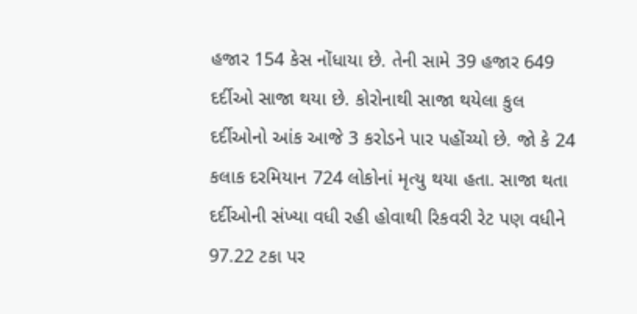હજાર 154 કેસ નોંધાયા છે. તેની સામે 39 હજાર 649 દર્દીઓ સાજા થયા છે. કોરોનાથી સાજા થયેલા કુલ દર્દીઓનો આંક આજે 3 કરોડને પાર પહોંચ્યો છે. જો કે 24 કલાક દરમિયાન 724 લોકોનાં મૃત્યુ થયા હતા. સાજા થતા દર્દીઓની સંખ્યા વધી રહી હોવાથી રિકવરી રેટ પણ વધીને 97.22 ટકા પર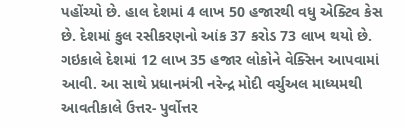પહોંચ્યો છે. હાલ દેશમાં 4 લાખ 50 હજારથી વધુ એક્ટિવ કેસ છે. દેશમાં કુલ રસીકરણનો આંક 37 કરોડ 73 લાખ થયો છે. ગઇકાલે દેશમાં 12 લાખ 35 હજાર લોકોને વેક્સિન આપવામાં આવી. આ સાથે પ્રધાનમંત્રી નરેન્દ્ર મોદી વર્ચુઅલ માધ્યમથી આવતીકાલે ઉત્તર- પુર્વોત્તર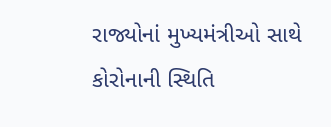રાજ્યોનાં મુખ્યમંત્રીઓ સાથે કોરોનાની સ્થિતિ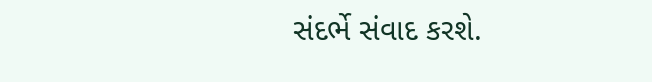સંદર્ભે સંવાદ કરશે.